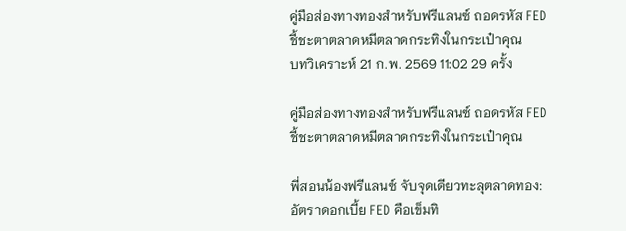คู่มือส่องทางทองสำหรับฟรีแลนซ์ ถอดรหัส FED ชี้ชะตาตลาดหมีตลาดกระทิงในกระเป๋าคุณ
บทวิเคราะห์ 21 ก.พ. 2569 11:02 29 ครั้ง

คู่มือส่องทางทองสำหรับฟรีแลนซ์ ถอดรหัส FED ชี้ชะตาตลาดหมีตลาดกระทิงในกระเป๋าคุณ

พี่สอนน้องฟรีแลนซ์ จับจุดเดียวทะลุตลาดทอง: อัตราดอกเบี้ย FED คือเข็มทิ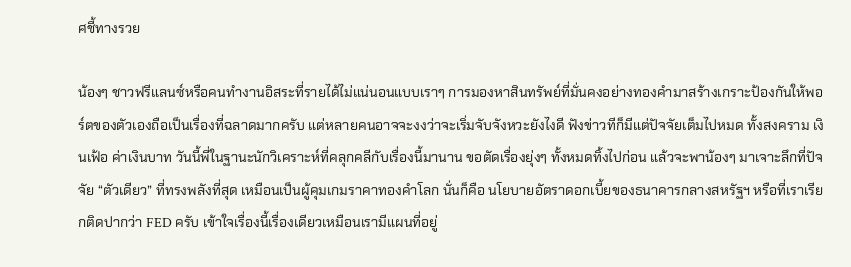ศชี้ทางรวย

น้องๆ ชาวฟรีแลนซ์หรือคนทำงานอิสระที่รายได้ไม่แน่นอนแบบเราๆ การมองหาสินทรัพย์ที่มั่นคงอย่างทองคำมาสร้างเกราะป้องกันให้พอร์ตของตัวเองถือเป็นเรื่องที่ฉลาดมากครับ แต่หลายคนอาจจะงงว่าจะเริ่มจับจังหวะยังไงดี ฟังข่าวทีก็มีแต่ปัจจัยเต็มไปหมด ทั้งสงคราม เงินเฟ้อ ค่าเงินบาท วันนี้พี่ในฐานะนักวิเคราะห์ที่คลุกคลีกับเรื่องนี้มานาน ขอตัดเรื่องยุ่งๆ ทั้งหมดทิ้งไปก่อน แล้วจะพาน้องๆ มาเจาะลึกที่ปัจจัย “ตัวเดียว” ที่ทรงพลังที่สุด เหมือนเป็นผู้คุมเกมราคาทองคำโลก นั่นก็คือ นโยบายอัตราดอกเบี้ยของธนาคารกลางสหรัฐฯ หรือที่เราเรียกติดปากว่า FED ครับ เข้าใจเรื่องนี้เรื่องเดียวเหมือนเรามีแผนที่อยู่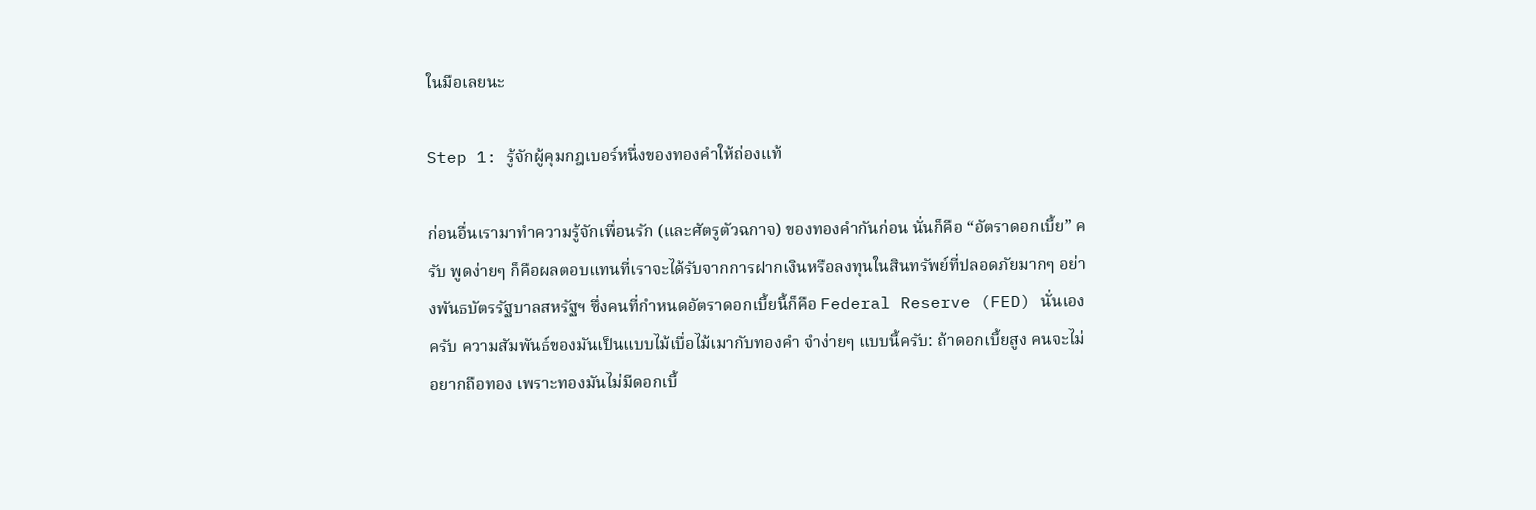ในมือเลยนะ

Step 1: รู้จักผู้คุมกฎเบอร์หนึ่งของทองคำให้ถ่องแท้

ก่อนอื่นเรามาทำความรู้จักเพื่อนรัก (และศัตรูตัวฉกาจ) ของทองคำกันก่อน นั่นก็คือ “อัตราดอกเบี้ย” ครับ พูดง่ายๆ ก็คือผลตอบแทนที่เราจะได้รับจากการฝากเงินหรือลงทุนในสินทรัพย์ที่ปลอดภัยมากๆ อย่างพันธบัตรรัฐบาลสหรัฐฯ ซึ่งคนที่กำหนดอัตราดอกเบี้ยนี้ก็คือ Federal Reserve (FED) นั่นเองครับ ความสัมพันธ์ของมันเป็นแบบไม้เบื่อไม้เมากับทองคำ จำง่ายๆ แบบนี้ครับ: ถ้าดอกเบี้ยสูง คนจะไม่อยากถือทอง เพราะทองมันไม่มีดอกเบี้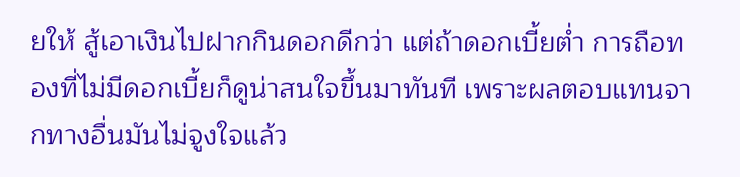ยให้ สู้เอาเงินไปฝากกินดอกดีกว่า แต่ถ้าดอกเบี้ยต่ำ การถือทองที่ไม่มีดอกเบี้ยก็ดูน่าสนใจขึ้นมาทันที เพราะผลตอบแทนจากทางอื่นมันไม่จูงใจแล้ว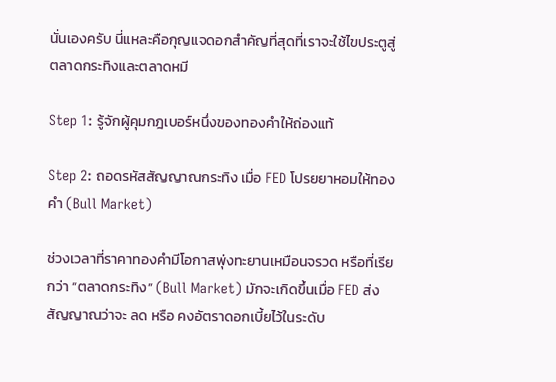นั่นเองครับ นี่แหละคือกุญแจดอกสำคัญที่สุดที่เราจะใช้ไขประตูสู่ตลาดกระทิงและตลาดหมี

Step 1: รู้จักผู้คุมกฎเบอร์หนึ่งของทองคำให้ถ่องแท้

Step 2: ถอดรหัสสัญญาณกระทิง เมื่อ FED โปรยยาหอมให้ทองคำ (Bull Market)

ช่วงเวลาที่ราคาทองคำมีโอกาสพุ่งทะยานเหมือนจรวด หรือที่เรียกว่า “ตลาดกระทิง” (Bull Market) มักจะเกิดขึ้นเมื่อ FED ส่งสัญญาณว่าจะ ลด หรือ คงอัตราดอกเบี้ยไว้ในระดับ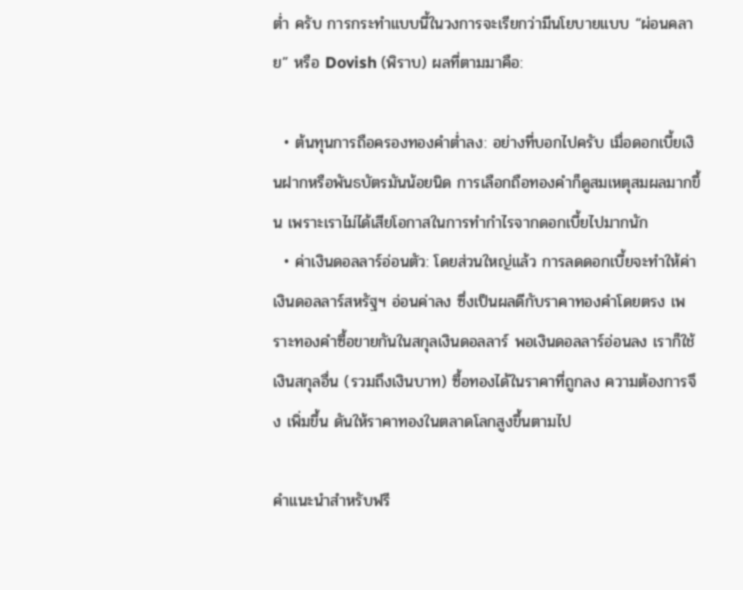ต่ำ ครับ การกระทำแบบนี้ในวงการจะเรียกว่ามีนโยบายแบบ “ผ่อนคลาย” หรือ Dovish (พิราบ) ผลที่ตามมาคือ:

  • ต้นทุนการถือครองทองคำต่ำลง: อย่างที่บอกไปครับ เมื่อดอกเบี้ยเงินฝากหรือพันธบัตรมันน้อยนิด การเลือกถือทองคำก็ดูสมเหตุสมผลมากขึ้น เพราะเราไม่ได้เสียโอกาสในการทำกำไรจากดอกเบี้ยไปมากนัก
  • ค่าเงินดอลลาร์อ่อนตัว: โดยส่วนใหญ่แล้ว การลดดอกเบี้ยจะทำให้ค่าเงินดอลลาร์สหรัฐฯ อ่อนค่าลง ซึ่งเป็นผลดีกับราคาทองคำโดยตรง เพราะทองคำซื้อขายกันในสกุลเงินดอลลาร์ พอเงินดอลลาร์อ่อนลง เราก็ใช้เงินสกุลอื่น (รวมถึงเงินบาท) ซื้อทองได้ในราคาที่ถูกลง ความต้องการจึง เพิ่มขึ้น ดันให้ราคาทองในตลาดโลกสูงขึ้นตามไป

คำแนะนำสำหรับฟรี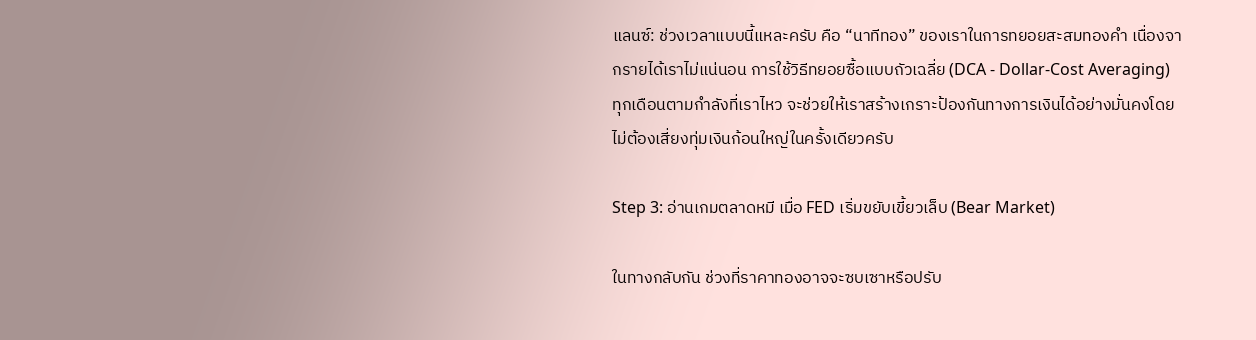แลนซ์: ช่วงเวลาแบบนี้แหละครับ คือ “นาทีทอง” ของเราในการทยอยสะสมทองคำ เนื่องจากรายได้เราไม่แน่นอน การใช้วิธีทยอยซื้อแบบถัวเฉลี่ย (DCA - Dollar-Cost Averaging) ทุกเดือนตามกำลังที่เราไหว จะช่วยให้เราสร้างเกราะป้องกันทางการเงินได้อย่างมั่นคงโดยไม่ต้องเสี่ยงทุ่มเงินก้อนใหญ่ในครั้งเดียวครับ

Step 3: อ่านเกมตลาดหมี เมื่อ FED เริ่มขยับเขี้ยวเล็บ (Bear Market)

ในทางกลับกัน ช่วงที่ราคาทองอาจจะซบเซาหรือปรับ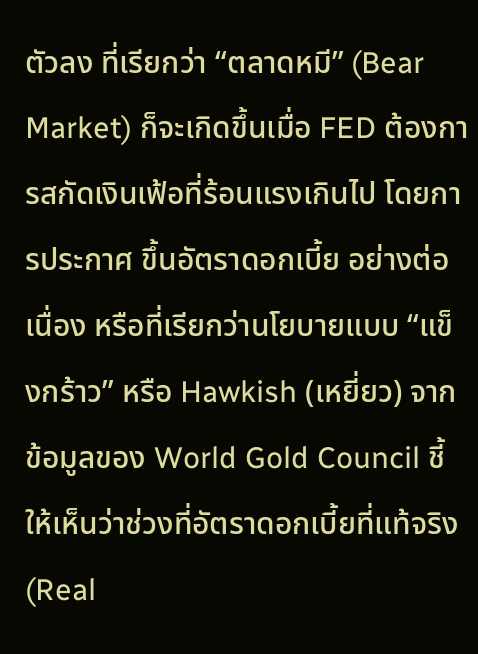ตัวลง ที่เรียกว่า “ตลาดหมี” (Bear Market) ก็จะเกิดขึ้นเมื่อ FED ต้องการสกัดเงินเฟ้อที่ร้อนแรงเกินไป โดยการประกาศ ขึ้นอัตราดอกเบี้ย อย่างต่อเนื่อง หรือที่เรียกว่านโยบายแบบ “แข็งกร้าว” หรือ Hawkish (เหยี่ยว) จากข้อมูลของ World Gold Council ชี้ให้เห็นว่าช่วงที่อัตราดอกเบี้ยที่แท้จริง (Real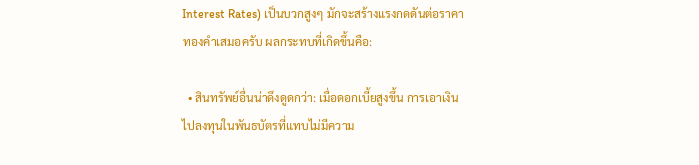Interest Rates) เป็นบวกสูงๆ มักจะสร้างแรงกดดันต่อราคาทองคำเสมอครับ ผลกระทบที่เกิดขึ้นคือ:

  • สินทรัพย์อื่นน่าดึงดูดกว่า: เมื่อดอกเบี้ยสูงขึ้น การเอาเงินไปลงทุนในพันธบัตรที่แทบไม่มีความ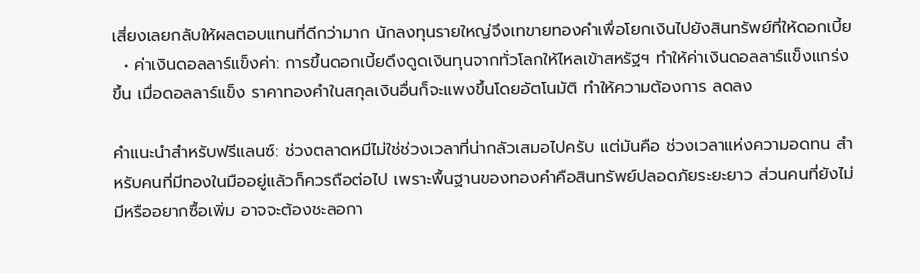เสี่ยงเลยกลับให้ผลตอบแทนที่ดีกว่ามาก นักลงทุนรายใหญ่จึงเทขายทองคำเพื่อโยกเงินไปยังสินทรัพย์ที่ให้ดอกเบี้ย
  • ค่าเงินดอลลาร์แข็งค่า: การขึ้นดอกเบี้ยดึงดูดเงินทุนจากทั่วโลกให้ไหลเข้าสหรัฐฯ ทำให้ค่าเงินดอลลาร์แข็งแกร่งขึ้น เมื่อดอลลาร์แข็ง ราคาทองคำในสกุลเงินอื่นก็จะแพงขึ้นโดยอัตโนมัติ ทำให้ความต้องการ ลดลง

คำแนะนำสำหรับฟรีแลนซ์: ช่วงตลาดหมีไม่ใช่ช่วงเวลาที่น่ากลัวเสมอไปครับ แต่มันคือ ช่วงเวลาแห่งความอดทน สำหรับคนที่มีทองในมืออยู่แล้วก็ควรถือต่อไป เพราะพื้นฐานของทองคำคือสินทรัพย์ปลอดภัยระยะยาว ส่วนคนที่ยังไม่มีหรืออยากซื้อเพิ่ม อาจจะต้องชะลอกา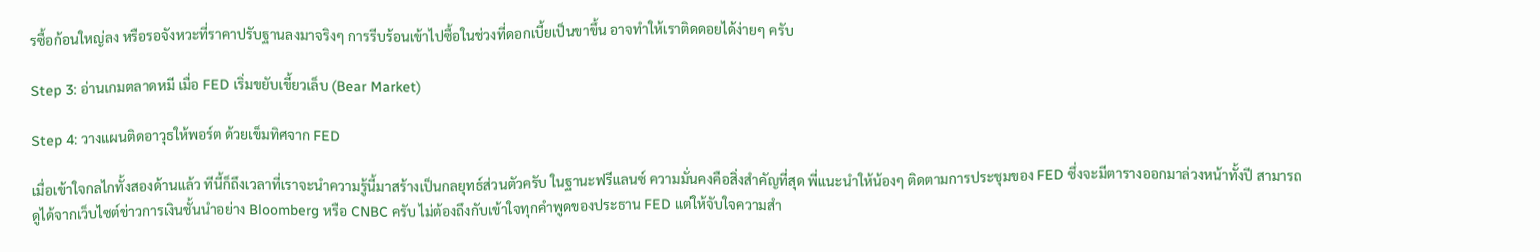รซื้อก้อนใหญ่ลง หรือรอจังหวะที่ราคาปรับฐานลงมาจริงๆ การรีบร้อนเข้าไปซื้อในช่วงที่ดอกเบี้ยเป็นขาขึ้น อาจทำให้เราติดดอยได้ง่ายๆ ครับ

Step 3: อ่านเกมตลาดหมี เมื่อ FED เริ่มขยับเขี้ยวเล็บ (Bear Market)

Step 4: วางแผนติดอาวุธให้พอร์ต ด้วยเข็มทิศจาก FED

เมื่อเข้าใจกลไกทั้งสองด้านแล้ว ทีนี้ก็ถึงเวลาที่เราจะนำความรู้นี้มาสร้างเป็นกลยุทธ์ส่วนตัวครับ ในฐานะฟรีแลนซ์ ความมั่นคงคือสิ่งสำคัญที่สุด พี่แนะนำให้น้องๆ ติดตามการประชุมของ FED ซึ่งจะมีตารางออกมาล่วงหน้าทั้งปี สามารถดูได้จากเว็บไซต์ข่าวการเงินชั้นนำอย่าง Bloomberg หรือ CNBC ครับ ไม่ต้องถึงกับเข้าใจทุกคำพูดของประธาน FED แต่ให้จับใจความสำ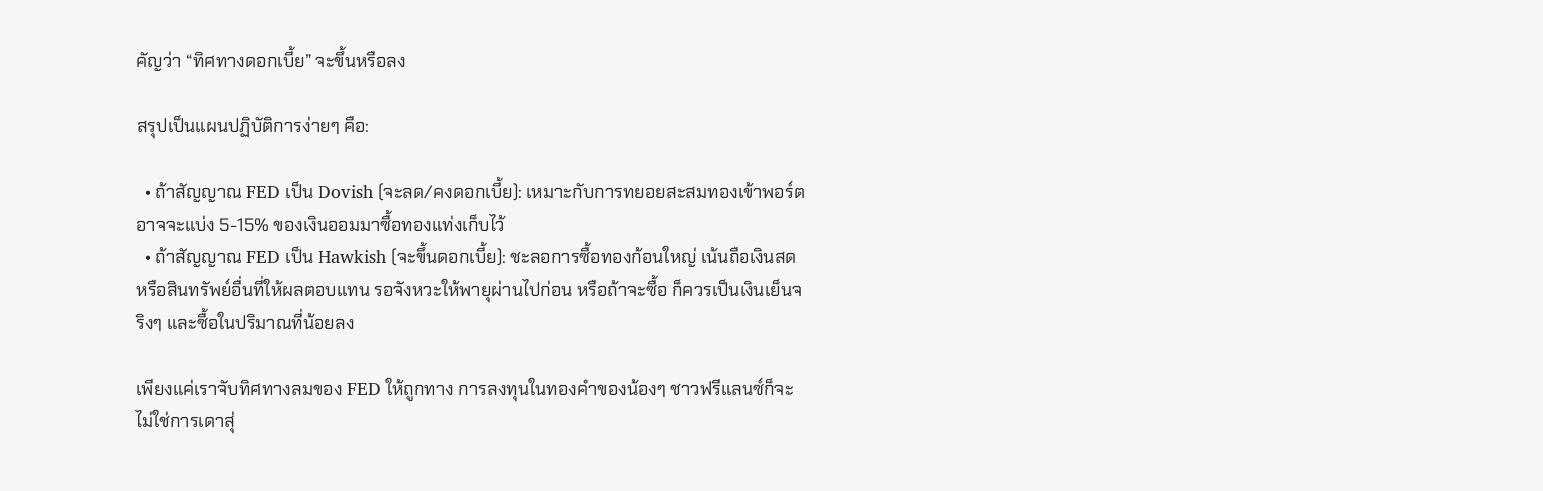คัญว่า “ทิศทางดอกเบี้ย” จะขึ้นหรือลง

สรุปเป็นแผนปฏิบัติการง่ายๆ คือ:

  • ถ้าสัญญาณ FED เป็น Dovish (จะลด/คงดอกเบี้ย): เหมาะกับการทยอยสะสมทองเข้าพอร์ต อาจจะแบ่ง 5-15% ของเงินออมมาซื้อทองแท่งเก็บไว้
  • ถ้าสัญญาณ FED เป็น Hawkish (จะขึ้นดอกเบี้ย): ชะลอการซื้อทองก้อนใหญ่ เน้นถือเงินสดหรือสินทรัพย์อื่นที่ให้ผลตอบแทน รอจังหวะให้พายุผ่านไปก่อน หรือถ้าจะซื้อ ก็ควรเป็นเงินเย็นจริงๆ และซื้อในปริมาณที่น้อยลง

เพียงแค่เราจับทิศทางลมของ FED ให้ถูกทาง การลงทุนในทองคำของน้องๆ ชาวฟรีแลนซ์ก็จะไม่ใช่การเดาสุ่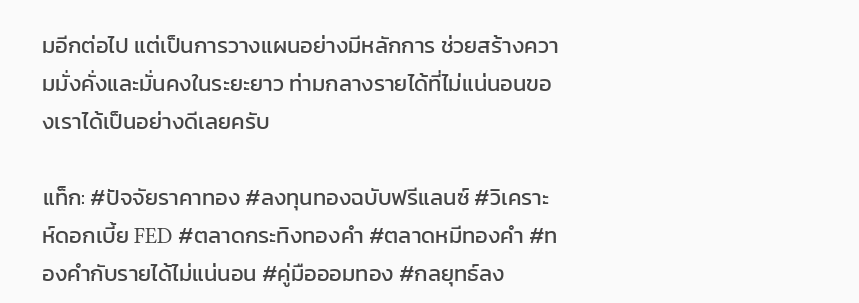มอีกต่อไป แต่เป็นการวางแผนอย่างมีหลักการ ช่วยสร้างความมั่งคั่งและมั่นคงในระยะยาว ท่ามกลางรายได้ที่ไม่แน่นอนของเราได้เป็นอย่างดีเลยครับ

แท็ก: #ปัจจัยราคาทอง #ลงทุนทองฉบับฟรีแลนซ์ #วิเคราะห์ดอกเบี้ย FED #ตลาดกระทิงทองคำ #ตลาดหมีทองคำ #ทองคำกับรายได้ไม่แน่นอน #คู่มือออมทอง #กลยุทธ์ลง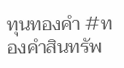ทุนทองคำ #ทองคำสินทรัพ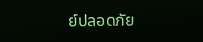ย์ปลอดภัย